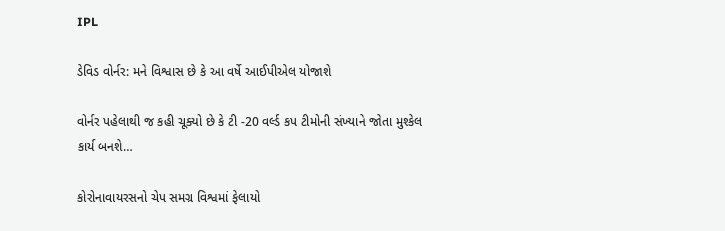IPL

ડેવિડ વોર્નર: મને વિશ્વાસ છે કે આ વર્ષે આઈપીએલ યોજાશે

વોર્નર પહેલાથી જ કહી ચૂક્યો છે કે ટી -20 વર્લ્ડ કપ ટીમોની સંખ્યાને જોતા મુશ્કેલ કાર્ય બનશે…

કોરોનાવાયરસનો ચેપ સમગ્ર વિશ્વમાં ફેલાયો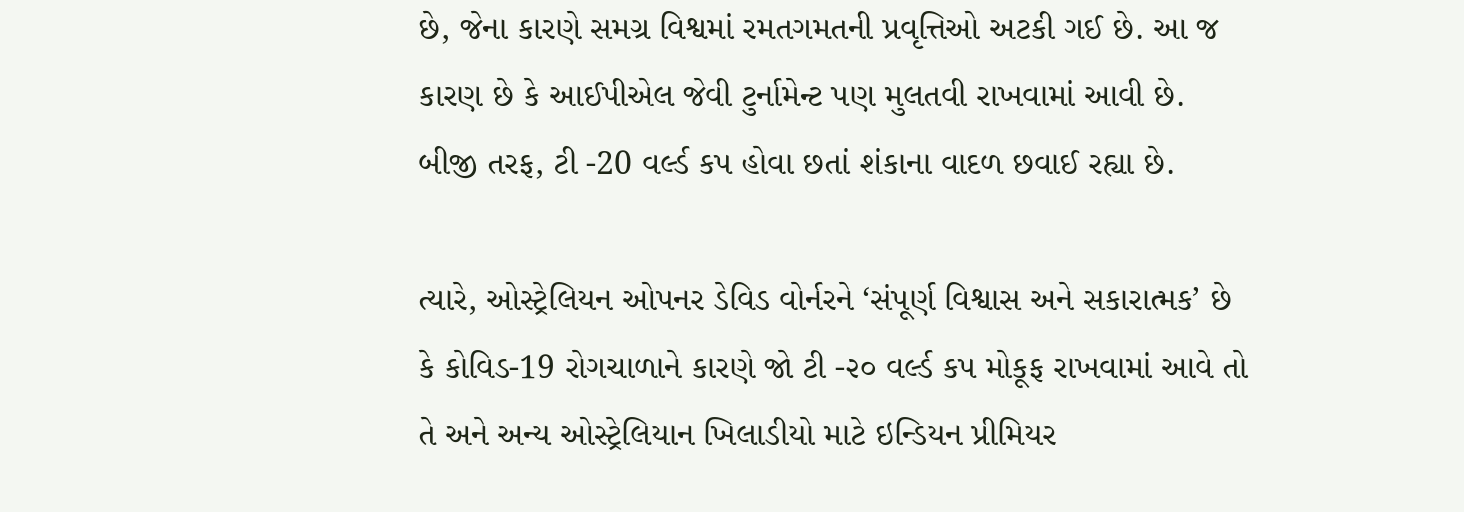છે, જેના કારણે સમગ્ર વિશ્વમાં રમતગમતની પ્રવૃત્તિઓ અટકી ગઈ છે. આ જ કારણ છે કે આઈપીએલ જેવી ટુર્નામેન્ટ પણ મુલતવી રાખવામાં આવી છે. બીજી તરફ, ટી -20 વર્લ્ડ કપ હોવા છતાં શંકાના વાદળ છવાઈ રહ્યા છે.

ત્યારે, ઓસ્ટ્રેલિયન ઓપનર ડેવિડ વોર્નરને ‘સંપૂર્ણ વિશ્વાસ અને સકારાત્મક’ છે કે કોવિડ-19 રોગચાળાને કારણે જો ટી -૨૦ વર્લ્ડ કપ મોકૂફ રાખવામાં આવે તો તે અને અન્ય ઓસ્ટ્રેલિયાન ખિલાડીયો માટે ઇન્ડિયન પ્રીમિયર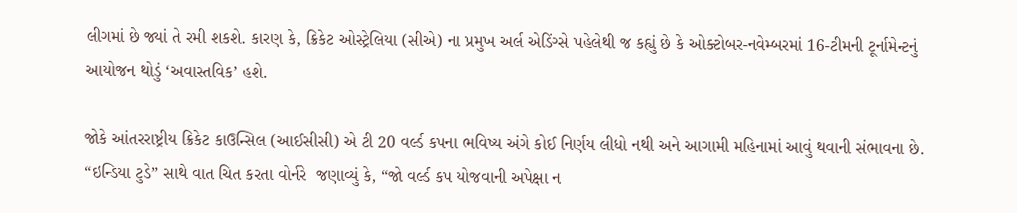લીગમાં છે જ્યાં તે રમી શકશે. કારણ કે, ક્રિકેટ ઓસ્ટ્રેલિયા (સીએ) ના પ્રમુખ અર્લ એડિંગ્સે પહેલેથી જ કહ્યું છે કે ઓક્ટોબર-નવેમ્બરમાં 16-ટીમની ટૂર્નામેન્ટનું આયોજન થોડું ‘અવાસ્તવિક’ હશે.

જોકે આંતરરાષ્ટ્રીય ક્રિકેટ કાઉન્સિલ (આઈસીસી) એ ટી 20 વર્લ્ડ કપના ભવિષ્ય અંગે કોઈ નિર્ણય લીધો નથી અને આગામી મહિનામાં આવું થવાની સંભાવના છે. “ઇન્ડિયા ટુડે” સાથે વાત ચિત કરતા વોર્નરે  જણાવ્યું કે, “જો વર્લ્ડ કપ યોજવાની અપેક્ષા ન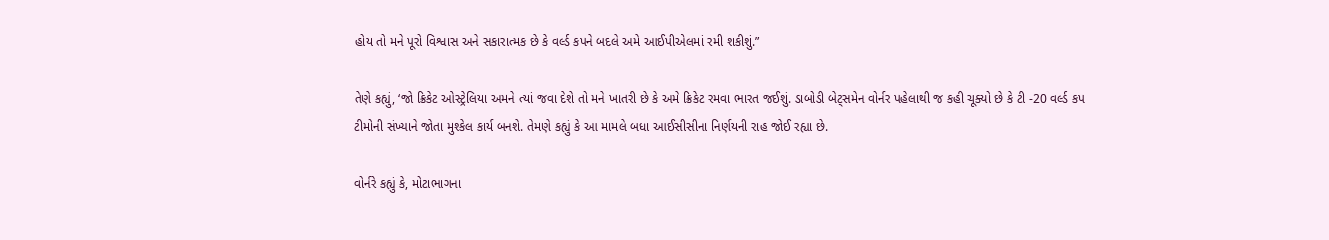હોય તો મને પૂરો વિશ્વાસ અને સકારાત્મક છે કે વર્લ્ડ કપને બદલે અમે આઈપીએલમાં રમી શકીશું.”

તેણે કહ્યું, ‘જો ક્રિકેટ ઓસ્ટ્રેલિયા અમને ત્યાં જવા દેશે તો મને ખાતરી છે કે અમે ક્રિકેટ રમવા ભારત જઈશું. ડાબોડી બેટ્સમેન વોર્નર પહેલાથી જ કહી ચૂક્યો છે કે ટી -20 વર્લ્ડ કપ ટીમોની સંખ્યાને જોતા મુશ્કેલ કાર્ય બનશે. તેમણે કહ્યું કે આ મામલે બધા આઈસીસીના નિર્ણયની રાહ જોઈ રહ્યા છે.

વોર્નરે કહ્યું કે, મોટાભાગના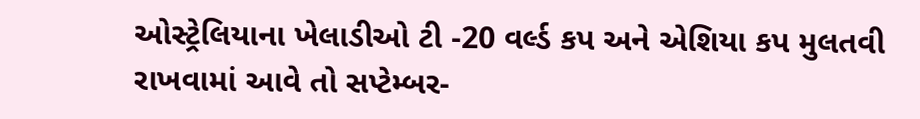ઓસ્ટ્રેલિયાના ખેલાડીઓ ટી -20 વર્લ્ડ કપ અને એશિયા કપ મુલતવી રાખવામાં આવે તો સપ્ટેમ્બર-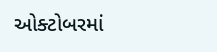ઓક્ટોબરમાં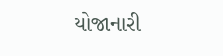યોજાનારી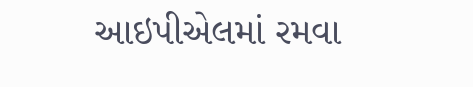આઇપીએલમાં રમવા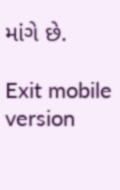માંગે છે.

Exit mobile version